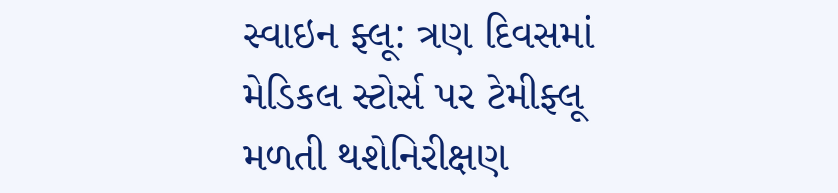સ્વાઇન ફ્લૂ: ત્રણ દિવસમાં મેડિકલ સ્ટોર્સ પર ટેમીફ્લૂ મળતી થશેનિરીક્ષણ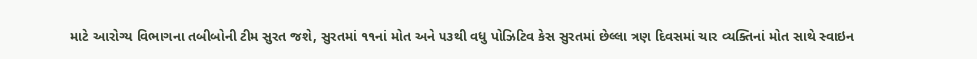માટે આરોગ્ય વિભાગના તબીબોની ટીમ સુરત જશે, સુરતમાં ૧૧નાં મોત અને ૫૩થી વધુ પોઝિટિવ કેસ સુરતમાં છેલ્લા ત્રણ દિવસમાં ચાર વ્યક્તિનાં મોત સાથે સ્વાઇન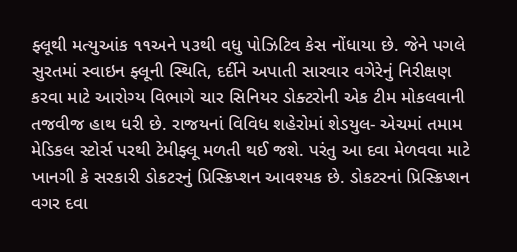ફ્લૂથી મત્યુઆંક ૧૧અને ૫૩થી વધુ પોઝિટિવ કેસ નોંધાયા છે. જેને પગલે સુરતમાં સ્વાઇન ફ્લૂની સ્થિતિ, દર્દીને અપાતી સારવાર વગેરેનું નિરીક્ષણ કરવા માટે આરોગ્ય વિભાગે ચાર સિનિયર ડોક્ટરોની એક ટીમ મોકલવાની તજવીજ હાથ ધરી છે. રાજયનાં વિવિધ શહેરોમાં શેડયુલ- એચમાં તમામ મેડિકલ સ્ટોર્સ પરથી ટેમીફ્લૂ મળતી થઈ જશે. પરંતુ આ દવા મેળવવા માટે ખાનગી કે સરકારી ડોકટરનું પ્રિસ્ક્રિપ્શન આવશ્યક છે. ડોકટરનાં પ્રિસ્ક્રિપ્શન વગર દવા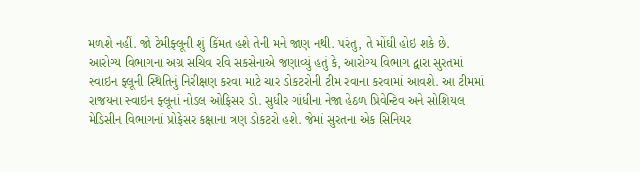મળશે નહીં. જો ટેમીફ્લૂની શું કિંમત હશે તેની મને જાણ નથી. પરંતુ, તે મોંઘી હોઇ શકે છે.
આરોગ્ય વિભાગના અગ્ર સચિવ રવિ સકસેનાએ જણાવ્યું હતું કે, આરોગ્ય વિભાગ દ્વારા સુરતમાં સ્વાઇન ફ્લૂની સ્થિતિનું નિરીક્ષણ કરવા માટે ચાર ડોકટરોની ટીમ રવાના કરવામાં આવશે. આ ટીમમાં રાજયના સ્વાઇન ફ્લૂનાં નોડલ ઓફિસર ડો. સુધીર ગાંધીના નેજા હેઠળ પ્રિવેન્ટિવ અને સોશિયલ મેડિસીન વિભાગનાં પ્રોફેસર કક્ષાના ત્રણ ડોકટરો હશે. જેમાં સુરતના એક સિનિયર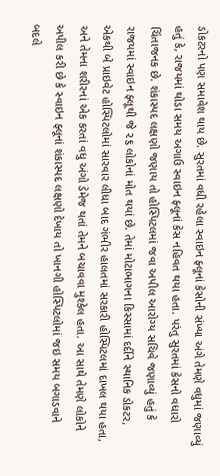ડોકટરનો પણ સમાવેશ થાય છે. સુરતમાં વધી રહેલા સ્વાઇન ફ્લૂનાં કેસોની સંખ્યા અંગે તેમણે વધુમાં જણાવ્યું હતું કે, રાજયમાં થોડા સમય અગાઉ સ્વાઇન ફ્લૂનાં કેસ નહિવત થયા હતા. પરંતુ સુરતમાં કેસનો વધારો ચિંતાજનક છે. શંકાસ્પદ લક્ષણો જણાય તો હોસ્પિટલમાં જવા અપીલ આરોગ્ય સચિવે જણાવ્યું હતું કે રાજયમાં સ્વાઇન ફ્લૂથી જે ૨૬ લોકોનાં મોત થયાં છે. તેમાં મોટાભાગના કિસ્સામાં દર્દીને સ્થાનિક ડોકટર, એકથી બે પ્રાઇવેટ હોસ્પિટલોમાં સારવાર લીધા બાદ ગંભીર હાલતમાં સરકારી હોસ્પિટલમાં દાખલ થયા હતા, અને તેમના શરીરનાં એક કરતાં વધુ અંગો ડેમેજ થતાં તેમને બચાવવા મુશ્કેલ હતા. આ સાથે તેમણે લોકોને અપીલ કરી છે કે સ્વાઇન ફ્લૂનાં શંકાસ્પદ લક્ષણો દેખાય તો ખાનગી હોસ્પિટલોમાં જઇ સમય બગાડવાને બદલે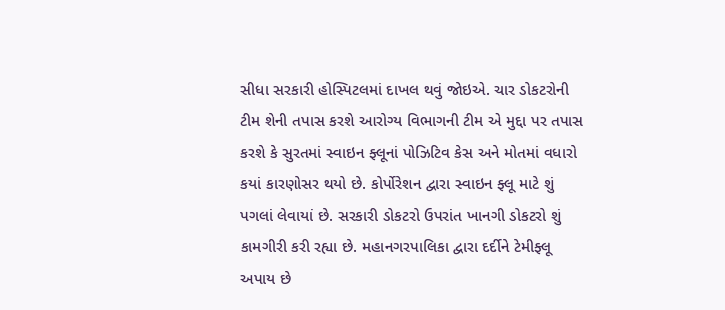સીધા સરકારી હોસ્પિટલમાં દાખલ થવું જોઇએ. ચાર ડોકટરોની ટીમ શેની તપાસ કરશે આરોગ્ય વિભાગની ટીમ એ મુદ્દા પર તપાસ કરશે કે સુરતમાં સ્વાઇન ફ્લૂનાં પોઝિટિવ કેસ અને મોતમાં વધારો કયાં કારણોસર થયો છે. કોર્પોરેશન દ્વારા સ્વાઇન ફ્લૂ માટે શું પગલાં લેવાયાં છે. સરકારી ડોકટરો ઉપરાંત ખાનગી ડોકટરો શું કામગીરી કરી રહ્યા છે. મહાનગરપાલિકા દ્વારા દર્દીને ટેમીફ્લૂ અપાય છે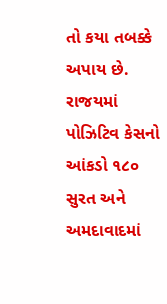તો કયા તબક્કે અપાય છે. રાજયમાં પોઝિટિવ કેસનો આંકડો ૧૮૦ સુરત અને અમદાવાદમાં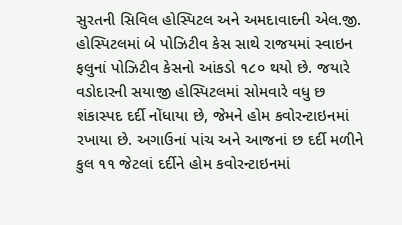સુરતની સિવિલ હોસ્પિટલ અને અમદાવાદની એલ.જી. હોસ્પિટલમાં બે પોઝિટીવ કેસ સાથે રાજયમાં સ્વાઇન ફલુનાં પોઝિટીવ કેસનો આંકડો ૧૮૦ થયો છે. જયારે વડોદારની સયાજી હોસ્પિટલમાં સોમવારે વધુ છ શંકાસ્પદ દર્દી નોંધાયા છે, જેમને હોમ કવોરન્ટાઇનમાં રખાયા છે. અગાઉનાં પાંચ અને આજનાં છ દર્દી મળીને કુલ ૧૧ જેટલાં દર્દીને હોમ કવોરન્ટાઇનમાં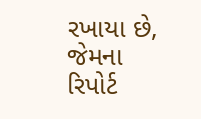રખાયા છે, જેમના રિપોર્ટ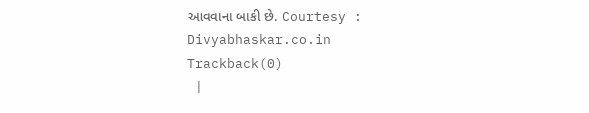આવવાના બાકી છે. Courtesy : Divyabhaskar.co.in
Trackback(0)
 |